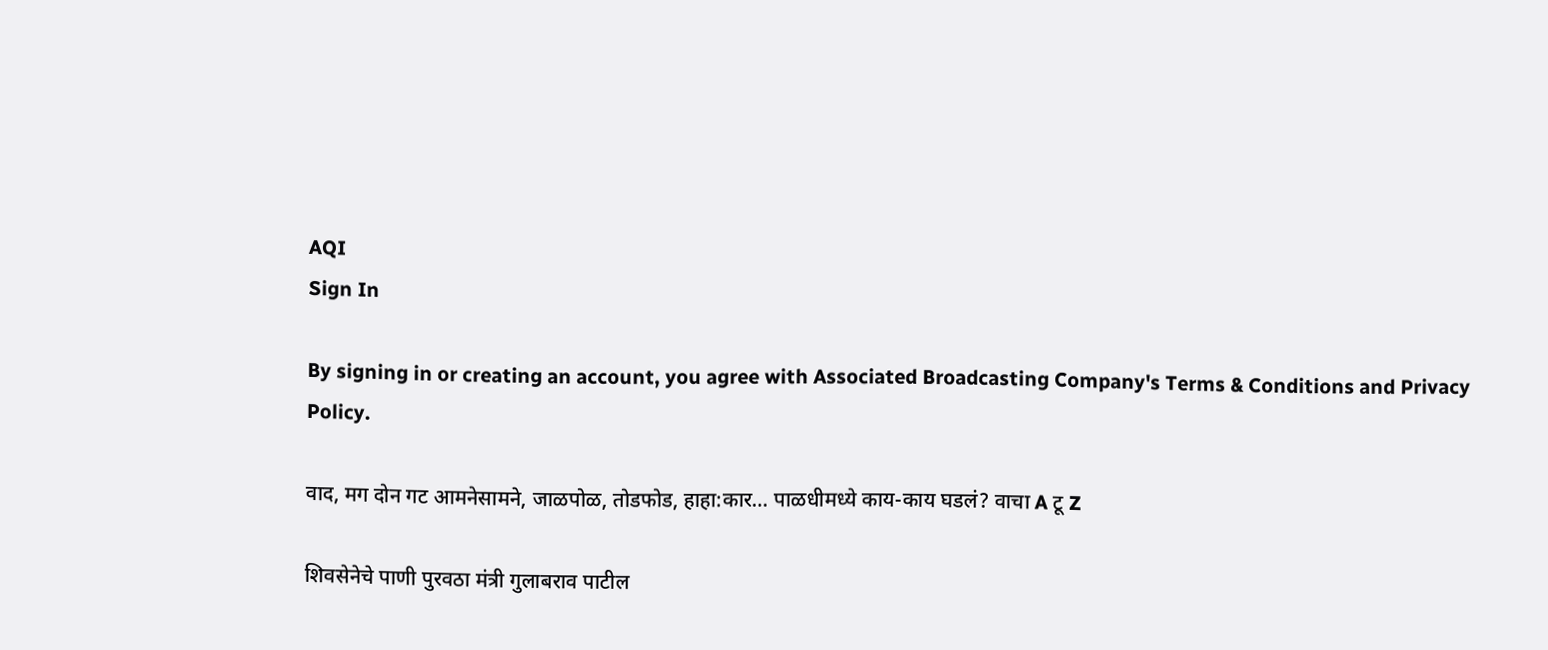AQI
Sign In

By signing in or creating an account, you agree with Associated Broadcasting Company's Terms & Conditions and Privacy Policy.

वाद, मग दोन गट आमनेसामने, जाळपोळ, तोडफोड, हाहा:कार… पाळधीमध्ये काय-काय घडलं? वाचा A टू Z

शिवसेनेचे पाणी पुरवठा मंत्री गुलाबराव पाटील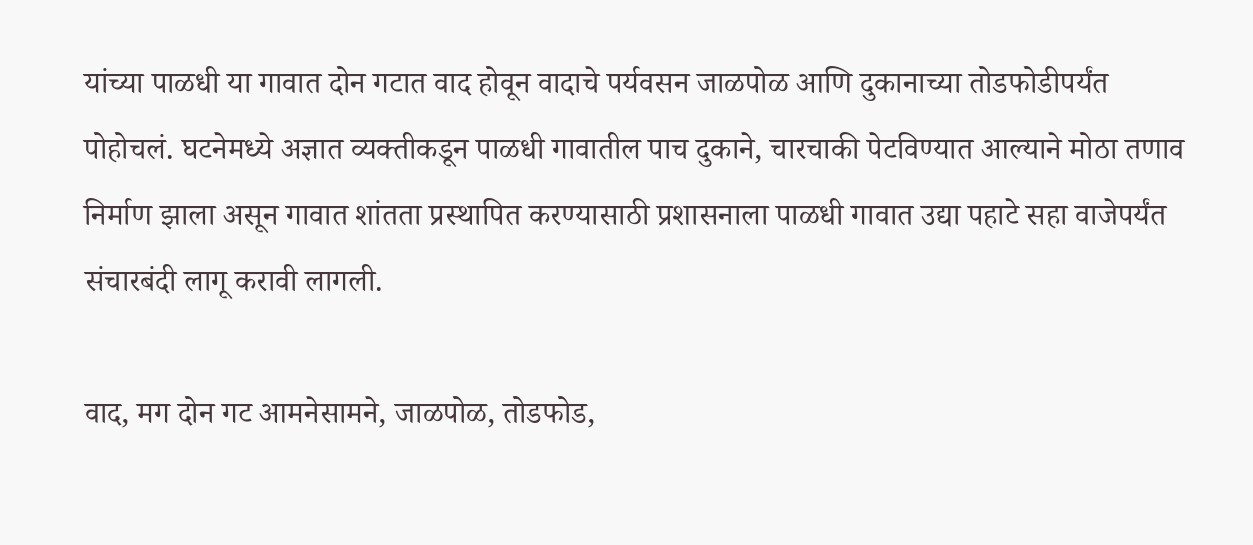यांच्या पाळधी या गावात दोन गटात वाद होवून वादाचे पर्यवसन जाळपोळ आणि दुकानाच्या तोडफोडीपर्यंत पोहोचलं. घटनेमध्ये अज्ञात व्यक्तीकडून पाळधी गावातील पाच दुकाने, चारचाकी पेटविण्यात आल्याने मोठा तणाव निर्माण झाला असून गावात शांतता प्रस्थापित करण्यासाठी प्रशासनाला पाळधी गावात उद्या पहाटे सहा वाजेपर्यंत संचारबंदी लागू करावी लागली.

वाद, मग दोन गट आमनेसामने, जाळपोळ, तोडफोड,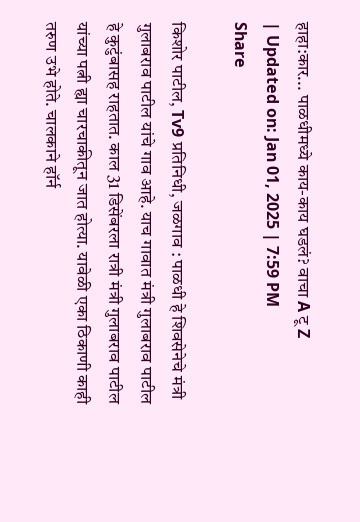हाहा:कार... पाळधीमध्ये काय-काय घडलं? वाचा A टू Z
| Updated on: Jan 01, 2025 | 7:59 PM
Share

किशोर पाटील, Tv9 प्रतिनिधी, जळगाव : पाळधी हे शिवसेनेचे मंत्री गुलाबराव पाटील यांचे गाव आहे. याच गावात मंत्री गुलाबराव पाटील हे कुटुंबासह राहतात. काल 31 डिसेंबरला रात्री मंत्री गुलाबराव पाटील यांच्या पत्नी ह्या चारचाकीतून जात होत्या. यावेळी एका ठिकाणी काही तरुण उभे होते. चालकाने हॉर्न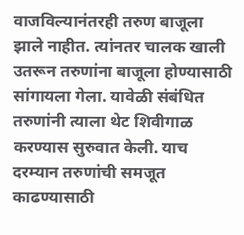वाजविल्यानंतरही तरुण बाजूला झाले नाहीत. त्यांनतर चालक खाली उतरून तरुणांना बाजूला होण्यासाठी सांगायला गेला. यावेळी संबंधित तरुणांनी त्याला थेट शिवीगाळ करण्यास सुरुवात केली. याच दरम्यान तरुणांची समजूत काढण्यासाठी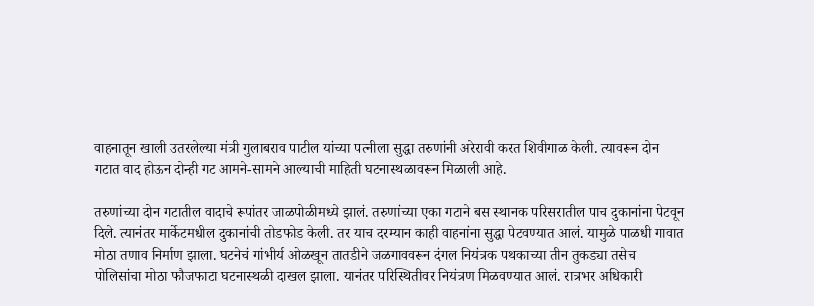वाहनातून खाली उतरलेल्या मंत्री गुलाबराव पाटील यांच्या पत्नीला सुद्धा तरुणांनी अरेरावी करत शिवीगाळ केली. त्यावरून दोन गटात वाद होऊन दोन्ही गट आमने-सामने आल्याची माहिती घटनास्थळावरून मिळाली आहे.

तरुणांच्या दोन गटातील वादाचे रूपांतर जाळपोळीमध्ये झालं. तरुणांच्या एका गटाने बस स्थानक परिसरातील पाच दुकानांना पेटवून दिले. त्यानंतर मार्केटमधील दुकानांची तोडफोड केली. तर याच दरम्यान काही वाहनांना सुद्धा पेटवण्यात आलं. यामुळे पाळधी गावात मोठा तणाव निर्माण झाला. घटनेचं गांभीर्य ओळखून तातडीने जळगाववरून दंगल नियंत्रक पथकाच्या तीन तुकड्या तसेच पोलिसांचा मोठा फौजफाटा घटनास्थळी दाखल झाला. यानंतर परिस्थितीवर नियंत्रण मिळवण्यात आलं. रात्रभर अधिकारी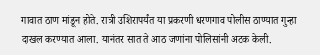गावात ठाण मांडून होते. रात्री उशिरापर्यंत या प्रकरणी धरणगाव पोलीस ठाण्यात गुन्हा दाखल करण्यात आला. यानंतर सात ते आठ जणांना पोलिसांनी अटक केली.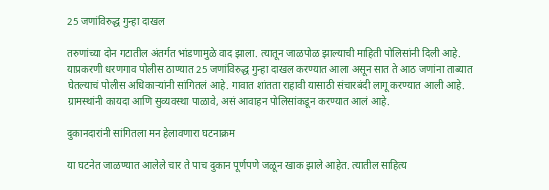25 जणांविरुद्ध गुन्हा दाखल

तरुणांच्या दोन गटातील अंतर्गत भांडणामुळे वाद झाला. त्यातून जाळपोळ झाल्याची माहिती पोलिसांनी दिली आहे. याप्रकरणी धरणगाव पोलीस ठाण्यात 25 जणांविरुद्ध गुन्हा दाखल करण्यात आला असून सात ते आठ जणांना ताब्यात घेतल्याचं पोलीस अधिकाऱ्यांनी सांगितलं आहे. गावात शांतता राहावी यासाठी संचारबंदी लागू करण्यात आली आहे. ग्रामस्थांनी कायदा आणि सुव्यवस्था पाळावे, असं आवाहन पोलिसांकडून करण्यात आलं आहे.

दुकानदारांनी सांगितला मन हेलावणारा घटनाक्रम

या घटनेत जाळण्यात आलेले चार ते पाच दुकान पूर्णपणे जळून खाक झाले आहेत. त्यातील साहित्य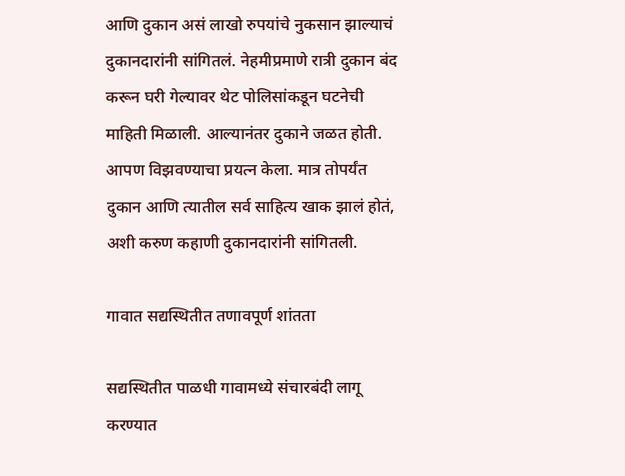आणि दुकान असं लाखो रुपयांचे नुकसान झाल्याचं दुकानदारांनी सांगितलं. नेहमीप्रमाणे रात्री दुकान बंद करून घरी गेल्यावर थेट पोलिसांकडून घटनेची माहिती मिळाली. आल्यानंतर दुकाने जळत होती. आपण विझवण्याचा प्रयत्न केला. मात्र तोपर्यंत दुकान आणि त्यातील सर्व साहित्य खाक झालं होतं, अशी करुण कहाणी दुकानदारांनी सांगितली.

गावात सद्यस्थितीत तणावपूर्ण शांतता

सद्यस्थितीत पाळधी गावामध्ये संचारबंदी लागू करण्यात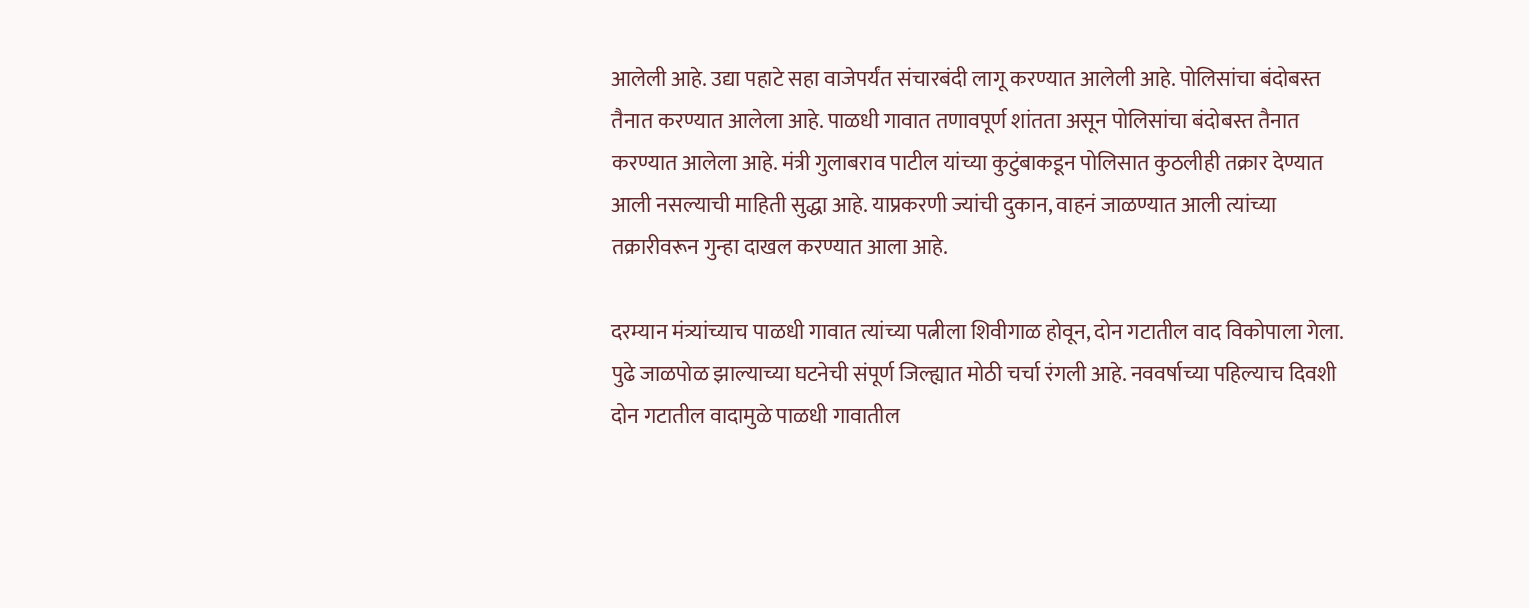आलेली आहे. उद्या पहाटे सहा वाजेपर्यंत संचारबंदी लागू करण्यात आलेली आहे. पोलिसांचा बंदोबस्त तैनात करण्यात आलेला आहे. पाळधी गावात तणावपूर्ण शांतता असून पोलिसांचा बंदोबस्त तैनात करण्यात आलेला आहे. मंत्री गुलाबराव पाटील यांच्या कुटुंबाकडून पोलिसात कुठलीही तक्रार देण्यात आली नसल्याची माहिती सुद्धा आहे. याप्रकरणी ज्यांची दुकान, वाहनं जाळण्यात आली त्यांच्या तक्रारीवरून गुन्हा दाखल करण्यात आला आहे.

दरम्यान मंत्र्यांच्याच पाळधी गावात त्यांच्या पत्नीला शिवीगाळ होवून, दोन गटातील वाद विकोपाला गेला. पुढे जाळपोळ झाल्याच्या घटनेची संपूर्ण जिल्ह्यात मोठी चर्चा रंगली आहे. नववर्षाच्या पहिल्याच दिवशी दोन गटातील वादामुळे पाळधी गावातील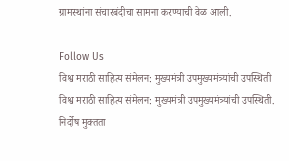ग्रामस्थांना संचारबंदीचा सामना करण्याची वेळ आली.

Follow Us
विश्व मराठी साहित्य संमेलन: मुख्यमंत्री उपमुख्यमंत्र्यांची उपस्थिती
विश्व मराठी साहित्य संमेलन: मुख्यमंत्री उपमुख्यमंत्र्यांची उपस्थिती.
निर्दोष मुक्तता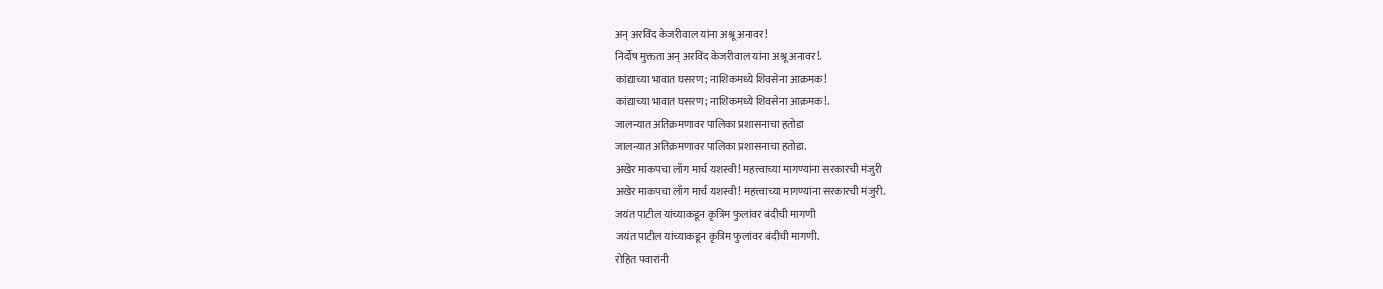अन् अरविंद केजरीवाल यांना अश्रू अनावर!
निर्दोष मुक्तता अन् अरविंद केजरीवाल यांना अश्रू अनावर!.
कांद्याच्या भावात घसरण; नाशिकमध्ये शिवसेना आक्रमक!
कांद्याच्या भावात घसरण; नाशिकमध्ये शिवसेना आक्रमक!.
जालन्यात अतिक्रमणावर पालिका प्रशासनाचा हतोडा
जालन्यात अतिक्रमणावर पालिका प्रशासनाचा हतोडा.
अखेर माकपचा लाँग मार्च यशस्वी! महत्त्वाच्या मागण्यांना सरकारची मंजुरी
अखेर माकपचा लाँग मार्च यशस्वी! महत्त्वाच्या मागण्यांना सरकारची मंजुरी.
जयंत पाटील यांच्याकडून कृत्रिम फुलांवर बंदीची मागणी
जयंत पाटील यांच्याकडून कृत्रिम फुलांवर बंदीची मागणी.
रोहित पवारांनी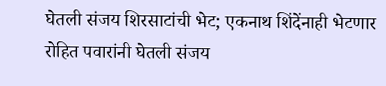घेतली संजय शिरसाटांची भेट; एकनाथ शिंदेंनाही भेटणार
रोहित पवारांनी घेतली संजय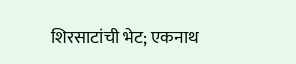शिरसाटांची भेट; एकनाथ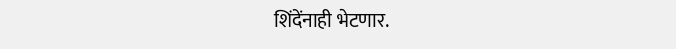शिंदेंनाही भेटणार.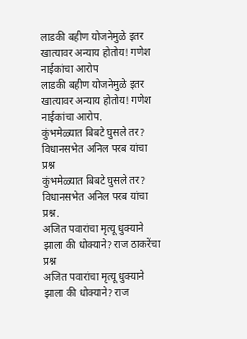लाडकी बहीण योजनेमुळे इतर खात्यावर अन्याय होतोय! गणेश नाईकांचा आरोप
लाडकी बहीण योजनेमुळे इतर खात्यावर अन्याय होतोय! गणेश नाईकांचा आरोप.
कुंभमेळ्यात बिबटे घुसले तर? विधानसभेत अनिल परब यांचा प्रश्न
कुंभमेळ्यात बिबटे घुसले तर? विधानसभेत अनिल परब यांचा प्रश्न.
अजित पवारांचा मृत्यू धुक्याने झाला की धोक्याने? राज ठाकरेंचा प्रश्न
अजित पवारांचा मृत्यू धुक्याने झाला की धोक्याने? राज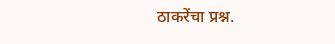ठाकरेंचा प्रश्न.